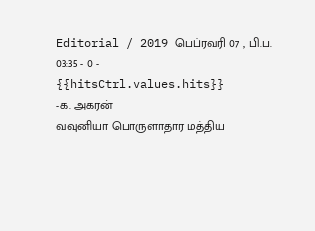Editorial / 2019 பெப்ரவரி 07 , பி.ப. 03:35 - 0 - {{hitsCtrl.values.hits}}
-க. அகரன்
வவுனியா பொருளாதார மத்திய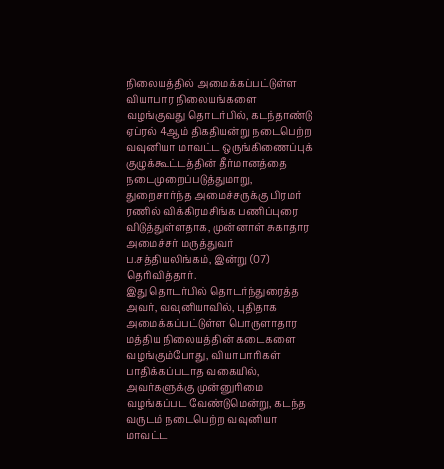நிலையத்தில் அமைக்கப்பட்டுள்ள வியாபார நிலையங்களை வழங்குவது தொடர்பில், கடந்தாண்டு ஏப்ரல் 4ஆம் திகதியன்று நடைபெற்ற வவுனியா மாவட்ட ஒருங்கிணைப்புக் குழுக்கூட்டத்தின் தீர்மானத்தை நடைமுறைப்படுத்துமாறு, துறைசார்ந்த அமைச்சருக்கு பிரமர் ரணில் விக்கிரமசிங்க பணிப்புரை விடுத்துள்ளதாக, முன்னாள் சுகாதார அமைச்சர் மருத்துவர் ப.சத்தியலிங்கம், இன்று (07) தெரிவித்தார்.
இது தொடர்பில் தொடர்ந்துரைத்த அவர், வவுனியாவில், புதிதாக அமைக்கப்பட்டுள்ள பொருளாதார மத்திய நிலையத்தின் கடைகளை வழங்கும்போது, வியாபாரிகள் பாதிக்கப்படாத வகையில், அவர்களுக்கு முன்னுரிமை வழங்கப்பட வேண்டுமென்று, கடந்த வருடம் நடைபெற்ற வவுனியா மாவட்ட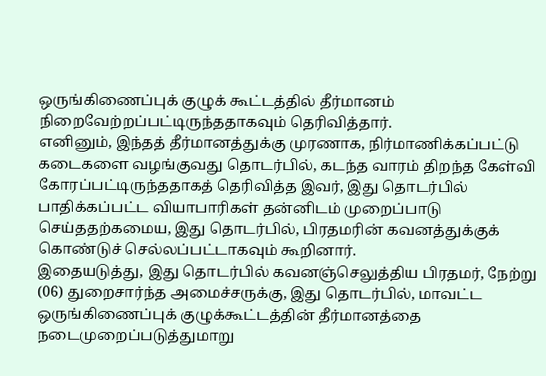ஒருங்கிணைப்புக் குழுக் கூட்டத்தில் தீர்மானம் நிறைவேற்றப்பட்டிருந்ததாகவும் தெரிவித்தார்.
எனினும், இந்தத் தீர்மானத்துக்கு முரணாக, நிர்மாணிக்கப்பட்டு கடைகளை வழங்குவது தொடர்பில், கடந்த வாரம் திறந்த கேள்வி கோரப்பட்டிருந்ததாகத் தெரிவித்த இவர், இது தொடர்பில் பாதிக்கப்பட்ட வியாபாரிகள் தன்னிடம் முறைப்பாடு செய்ததற்கமைய, இது தொடர்பில், பிரதமரின் கவனத்துக்குக் கொண்டுச் செல்லப்பட்டாகவும் கூறினார்.
இதையடுத்து, இது தொடர்பில் கவனஞ்செலுத்திய பிரதமர், நேற்று (06) துறைசார்ந்த அமைச்சருக்கு, இது தொடர்பில், மாவட்ட ஒருங்கிணைப்புக் குழுக்கூட்டத்தின் தீர்மானத்தை நடைமுறைப்படுத்துமாறு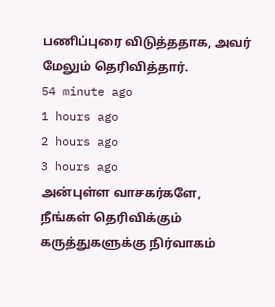பணிப்புரை விடுத்ததாக, அவர் மேலும் தெரிவித்தார்.
54 minute ago
1 hours ago
2 hours ago
3 hours ago
அன்புள்ள வாசகர்களே,
நீங்கள் தெரிவிக்கும் கருத்துகளுக்கு நிர்வாகம்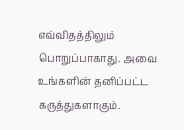எவ்விதத்திலும் பொறுப்பாகாது. அவை உங்களின் தனிப்பட்ட கருத்துகளாகும்.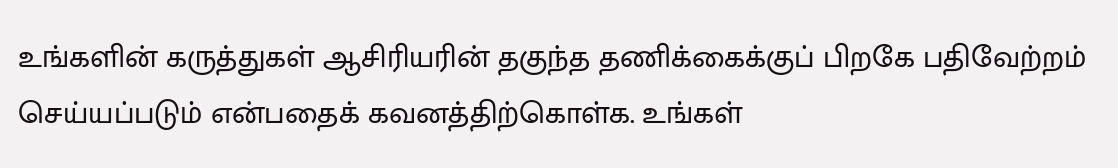உங்களின் கருத்துகள் ஆசிரியரின் தகுந்த தணிக்கைக்குப் பிறகே பதிவேற்றம் செய்யப்படும் என்பதைக் கவனத்திற்கொள்க. உங்கள்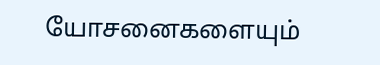யோசனைகளையும்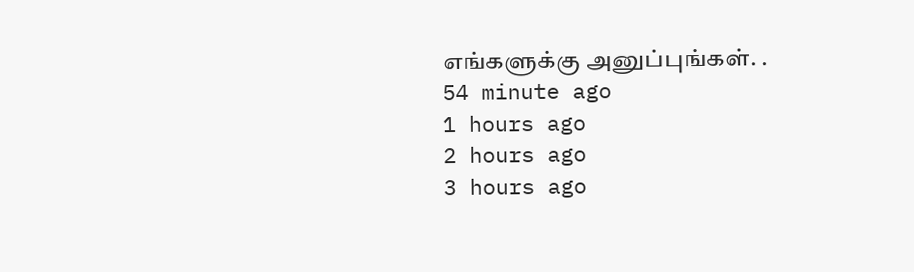எங்களுக்கு அனுப்புங்கள். .
54 minute ago
1 hours ago
2 hours ago
3 hours ago